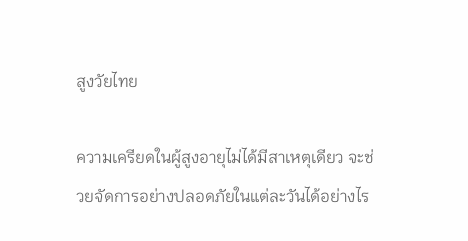สูงวัยไทย

ความเครียดในผู้สูงอายุไม่ได้มีสาเหตุเดียว จะช่วยจัดการอย่างปลอดภัยในแต่ละวันได้อย่างไร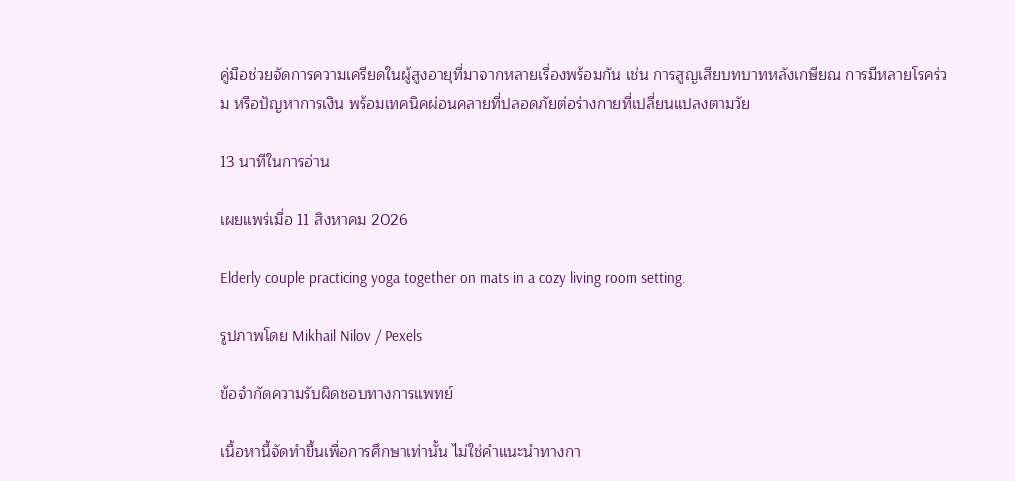คู่มือช่วยจัดการความเครียดในผู้สูงอายุที่มาจากหลายเรื่องพร้อมกัน เช่น การสูญเสียบทบาทหลังเกษียณ การมีหลายโรคร่วม หรือปัญหาการเงิน พร้อมเทคนิคผ่อนคลายที่ปลอดภัยต่อร่างกายที่เปลี่ยนแปลงตามวัย

13 นาทีในการอ่าน

เผยแพร่เมื่อ 11 สิงหาคม 2026

Elderly couple practicing yoga together on mats in a cozy living room setting.

รูปภาพโดย Mikhail Nilov / Pexels

ข้อจำกัดความรับผิดชอบทางการแพทย์

เนื้อหานี้จัดทำขึ้นเพื่อการศึกษาเท่านั้น ไม่ใช่คำแนะนำทางกา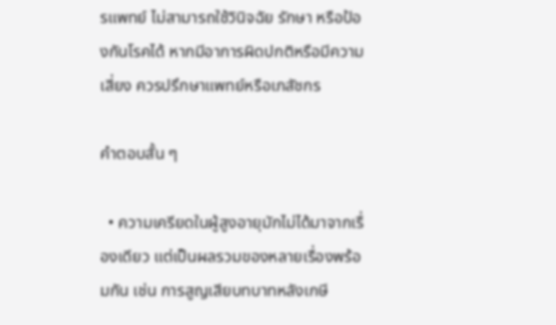รแพทย์ ไม่สามารถใช้วินิจฉัย รักษา หรือป้องกันโรคได้ หากมีอาการผิดปกติหรือมีความเสี่ยง ควรปรึกษาแพทย์หรือเภสัชกร

คำตอบสั้น ๆ

  • ความเครียดในผู้สูงอายุมักไม่ได้มาจากเรื่องเดียว แต่เป็นผลรวมของหลายเรื่องพร้อมกัน เช่น การสูญเสียบทบาทหลังเกษี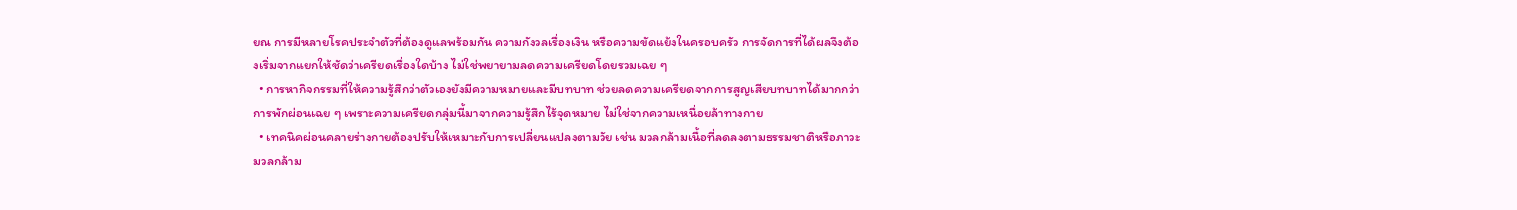ยณ การมีหลายโรคประจำตัวที่ต้องดูแลพร้อมกัน ความกังวลเรื่องเงิน หรือความขัดแย้งในครอบครัว การจัดการที่ได้ผลจึงต้องเริ่มจากแยกให้ชัดว่าเครียดเรื่องใดบ้าง ไม่ใช่พยายามลดความเครียดโดยรวมเฉย ๆ
  • การหากิจกรรมที่ให้ความรู้สึกว่าตัวเองยังมีความหมายและมีบทบาท ช่วยลดความเครียดจากการสูญเสียบทบาทได้มากกว่าการพักผ่อนเฉย ๆ เพราะความเครียดกลุ่มนี้มาจากความรู้สึกไร้จุดหมาย ไม่ใช่จากความเหนื่อยล้าทางกาย
  • เทคนิคผ่อนคลายร่างกายต้องปรับให้เหมาะกับการเปลี่ยนแปลงตามวัย เช่น มวลกล้ามเนื้อที่ลดลงตามธรรมชาติหรือภาวะมวลกล้าม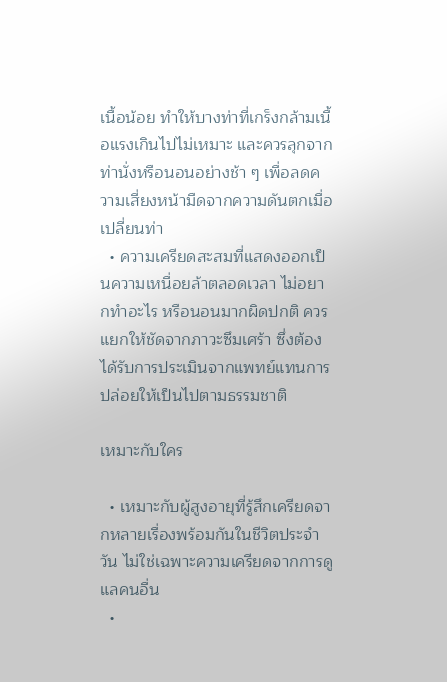เนื้อน้อย ทำให้บางท่าที่เกร็งกล้ามเนื้อแรงเกินไปไม่เหมาะ และควรลุกจากท่านั่งหรือนอนอย่างช้า ๆ เพื่อลดความเสี่ยงหน้ามืดจากความดันตกเมื่อเปลี่ยนท่า
  • ความเครียดสะสมที่แสดงออกเป็นความเหนื่อยล้าตลอดเวลา ไม่อยากทำอะไร หรือนอนมากผิดปกติ ควรแยกให้ชัดจากภาวะซึมเศร้า ซึ่งต้องได้รับการประเมินจากแพทย์แทนการปล่อยให้เป็นไปตามธรรมชาติ

เหมาะกับใคร

  • เหมาะกับผู้สูงอายุที่รู้สึกเครียดจากหลายเรื่องพร้อมกันในชีวิตประจำวัน ไม่ใช่เฉพาะความเครียดจากการดูแลคนอื่น
  •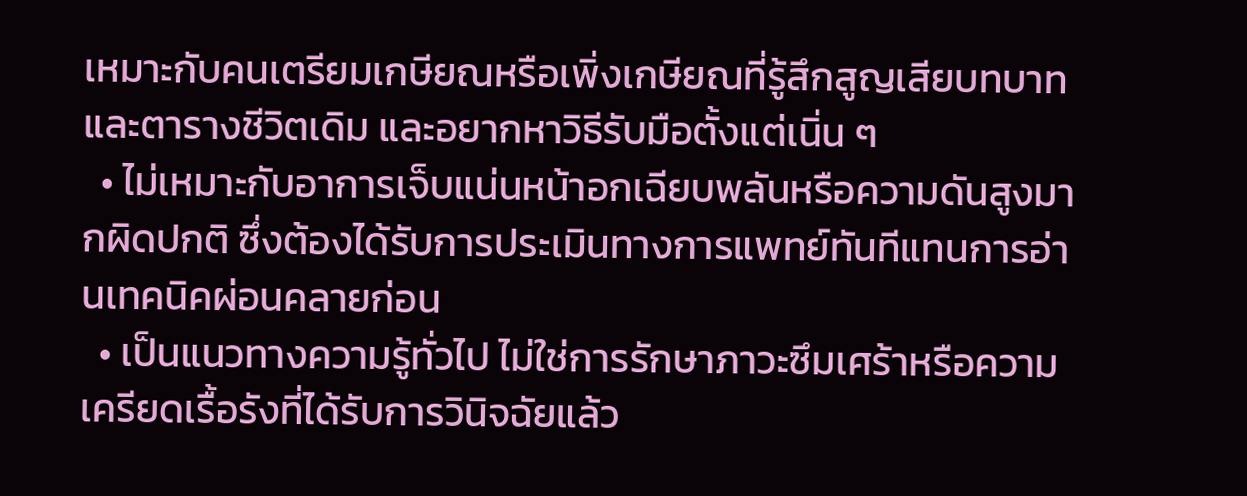เหมาะกับคนเตรียมเกษียณหรือเพิ่งเกษียณที่รู้สึกสูญเสียบทบาทและตารางชีวิตเดิม และอยากหาวิธีรับมือตั้งแต่เนิ่น ๆ
  • ไม่เหมาะกับอาการเจ็บแน่นหน้าอกเฉียบพลันหรือความดันสูงมากผิดปกติ ซึ่งต้องได้รับการประเมินทางการแพทย์ทันทีแทนการอ่านเทคนิคผ่อนคลายก่อน
  • เป็นแนวทางความรู้ทั่วไป ไม่ใช่การรักษาภาวะซึมเศร้าหรือความเครียดเรื้อรังที่ได้รับการวินิจฉัยแล้ว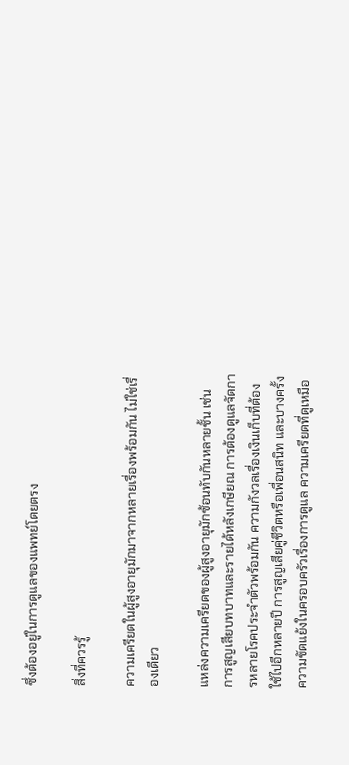ซึ่งต้องอยู่ในการดูแลของแพทย์โดยตรง

สิ่งที่ควรรู้

ความเครียดในผู้สูงอายุมักมาจากหลายเรื่องพร้อมกัน ไม่ใช่เรื่องเดียว

แหล่งความเครียดของผู้สูงอายุมักซ้อนทับกันหลายชั้น เช่น การสูญเสียบทบาทและรายได้หลังเกษียณ การต้องดูแลจัดการหลายโรคประจำตัวพร้อมกัน ความกังวลเรื่องเงินเก็บที่ต้องใช้ไปอีกหลายปี การสูญเสียคู่ชีวิตหรือเพื่อนสนิท และบางครั้งความขัดแย้งในครอบครัวเรื่องการดูแล ความเครียดที่ดูเหมือ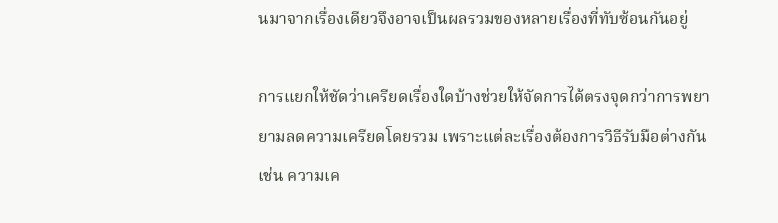นมาจากเรื่องเดียวจึงอาจเป็นผลรวมของหลายเรื่องที่ทับซ้อนกันอยู่

การแยกให้ชัดว่าเครียดเรื่องใดบ้างช่วยให้จัดการได้ตรงจุดกว่าการพยายามลดความเครียดโดยรวม เพราะแต่ละเรื่องต้องการวิธีรับมือต่างกัน เช่น ความเค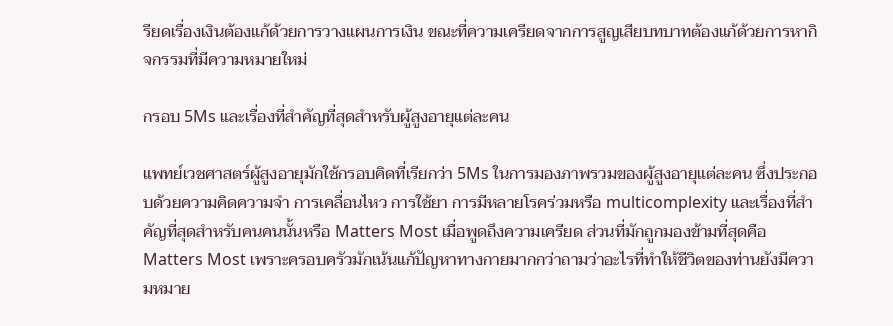รียดเรื่องเงินต้องแก้ด้วยการวางแผนการเงิน ขณะที่ความเครียดจากการสูญเสียบทบาทต้องแก้ด้วยการหากิจกรรมที่มีความหมายใหม่

กรอบ 5Ms และเรื่องที่สำคัญที่สุดสำหรับผู้สูงอายุแต่ละคน

แพทย์เวชศาสตร์ผู้สูงอายุมักใช้กรอบคิดที่เรียกว่า 5Ms ในการมองภาพรวมของผู้สูงอายุแต่ละคน ซึ่งประกอบด้วยความคิดความจำ การเคลื่อนไหว การใช้ยา การมีหลายโรคร่วมหรือ multicomplexity และเรื่องที่สำคัญที่สุดสำหรับคนคนนั้นหรือ Matters Most เมื่อพูดถึงความเครียด ส่วนที่มักถูกมองข้ามที่สุดคือ Matters Most เพราะครอบครัวมักเน้นแก้ปัญหาทางกายมากกว่าถามว่าอะไรที่ทำให้ชีวิตของท่านยังมีความหมาย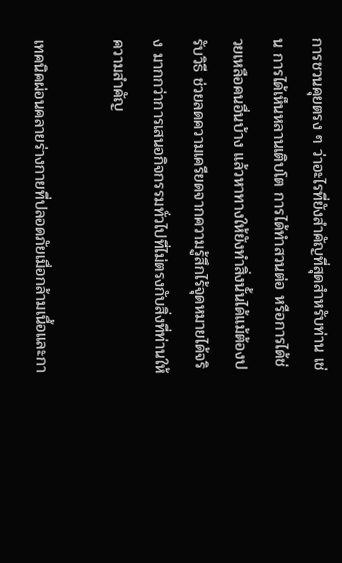การชวนคุยตรง ๆ ว่าอะไรที่ยังสำคัญที่สุดสำหรับท่าน เช่น การได้เห็นหลานเติบโต การได้ทำสวนต่อ หรือการได้ช่วยเหลือคนอื่นบ้าง แล้วหาทางให้ยังทำสิ่งนั้นได้แม้ต้องปรับวิธี ช่วยลดความเครียดจากความรู้สึกไร้จุดหมายได้จริง มากกว่าการเสนอกิจกรรมทั่วไปที่ไม่ตรงกับสิ่งที่ท่านให้ความสำคัญ

เทคนิคผ่อนคลายร่างกายที่ปลอดภัยเมื่อกล้ามเนื้อและกา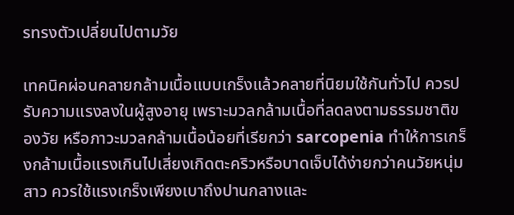รทรงตัวเปลี่ยนไปตามวัย

เทคนิคผ่อนคลายกล้ามเนื้อแบบเกร็งแล้วคลายที่นิยมใช้กันทั่วไป ควรปรับความแรงลงในผู้สูงอายุ เพราะมวลกล้ามเนื้อที่ลดลงตามธรรมชาติของวัย หรือภาวะมวลกล้ามเนื้อน้อยที่เรียกว่า sarcopenia ทำให้การเกร็งกล้ามเนื้อแรงเกินไปเสี่ยงเกิดตะคริวหรือบาดเจ็บได้ง่ายกว่าคนวัยหนุ่มสาว ควรใช้แรงเกร็งเพียงเบาถึงปานกลางและ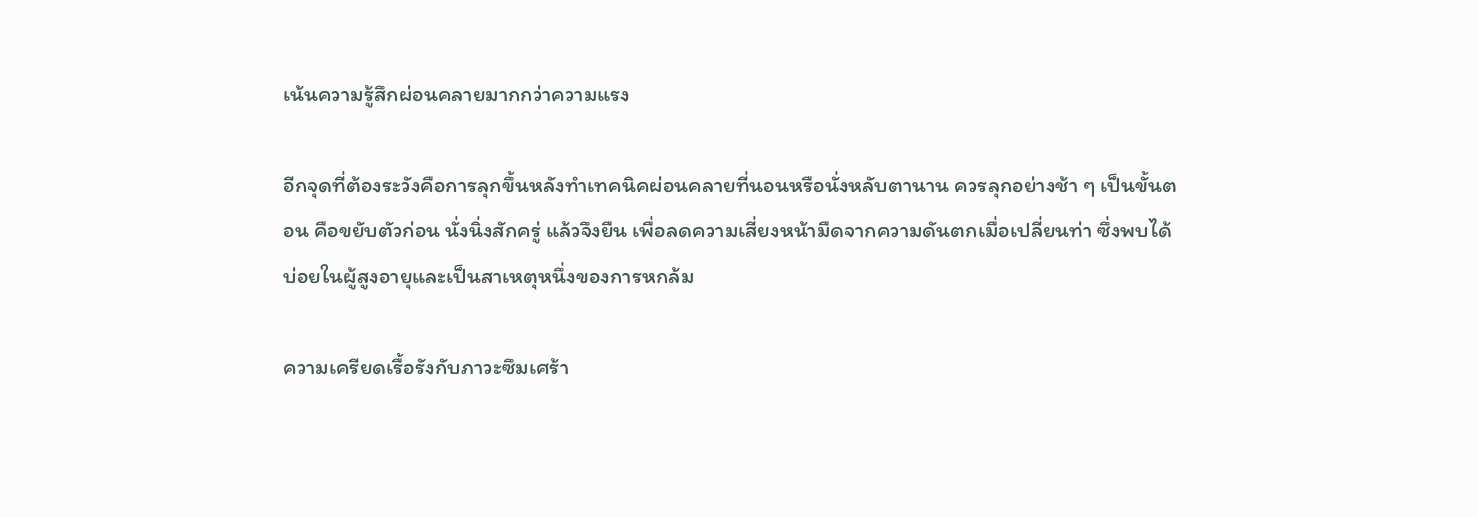เน้นความรู้สึกผ่อนคลายมากกว่าความแรง

อีกจุดที่ต้องระวังคือการลุกขึ้นหลังทำเทคนิคผ่อนคลายที่นอนหรือนั่งหลับตานาน ควรลุกอย่างช้า ๆ เป็นขั้นตอน คือขยับตัวก่อน นั่งนิ่งสักครู่ แล้วจึงยืน เพื่อลดความเสี่ยงหน้ามืดจากความดันตกเมื่อเปลี่ยนท่า ซึ่งพบได้บ่อยในผู้สูงอายุและเป็นสาเหตุหนึ่งของการหกล้ม

ความเครียดเรื้อรังกับภาวะซึมเศร้า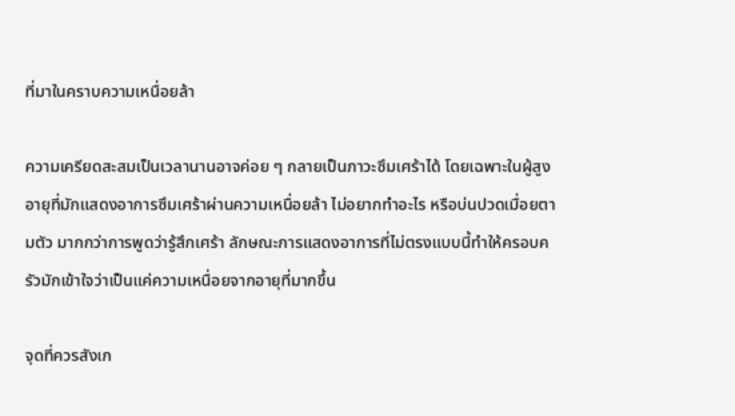ที่มาในคราบความเหนื่อยล้า

ความเครียดสะสมเป็นเวลานานอาจค่อย ๆ กลายเป็นภาวะซึมเศร้าได้ โดยเฉพาะในผู้สูงอายุที่มักแสดงอาการซึมเศร้าผ่านความเหนื่อยล้า ไม่อยากทำอะไร หรือบ่นปวดเมื่อยตามตัว มากกว่าการพูดว่ารู้สึกเศร้า ลักษณะการแสดงอาการที่ไม่ตรงแบบนี้ทำให้ครอบครัวมักเข้าใจว่าเป็นแค่ความเหนื่อยจากอายุที่มากขึ้น

จุดที่ควรสังเก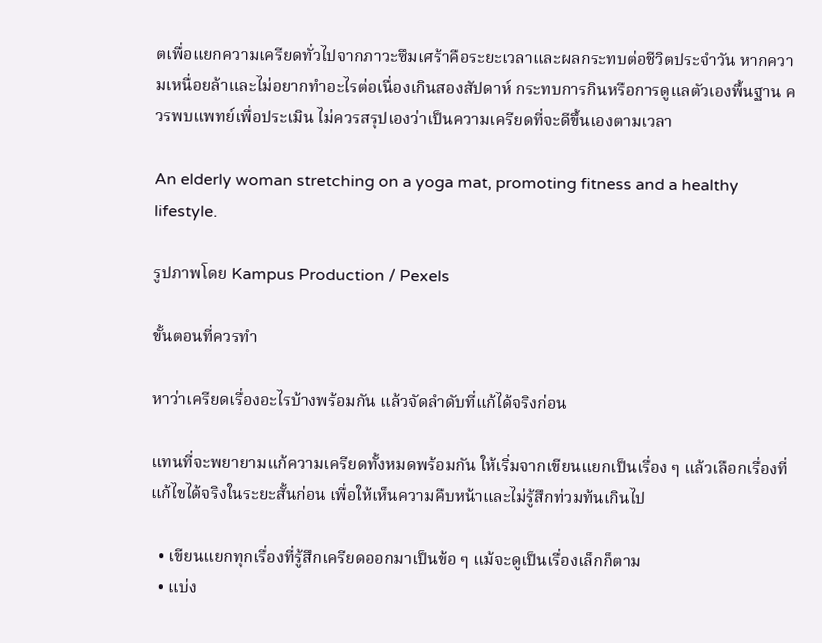ตเพื่อแยกความเครียดทั่วไปจากภาวะซึมเศร้าคือระยะเวลาและผลกระทบต่อชีวิตประจำวัน หากความเหนื่อยล้าและไม่อยากทำอะไรต่อเนื่องเกินสองสัปดาห์ กระทบการกินหรือการดูแลตัวเองพื้นฐาน ควรพบแพทย์เพื่อประเมิน ไม่ควรสรุปเองว่าเป็นความเครียดที่จะดีขึ้นเองตามเวลา

An elderly woman stretching on a yoga mat, promoting fitness and a healthy lifestyle.

รูปภาพโดย Kampus Production / Pexels

ขั้นตอนที่ควรทำ

หาว่าเครียดเรื่องอะไรบ้างพร้อมกัน แล้วจัดลำดับที่แก้ได้จริงก่อน

แทนที่จะพยายามแก้ความเครียดทั้งหมดพร้อมกัน ให้เริ่มจากเขียนแยกเป็นเรื่อง ๆ แล้วเลือกเรื่องที่แก้ไขได้จริงในระยะสั้นก่อน เพื่อให้เห็นความคืบหน้าและไม่รู้สึกท่วมท้นเกินไป

  • เขียนแยกทุกเรื่องที่รู้สึกเครียดออกมาเป็นข้อ ๆ แม้จะดูเป็นเรื่องเล็กก็ตาม
  • แบ่ง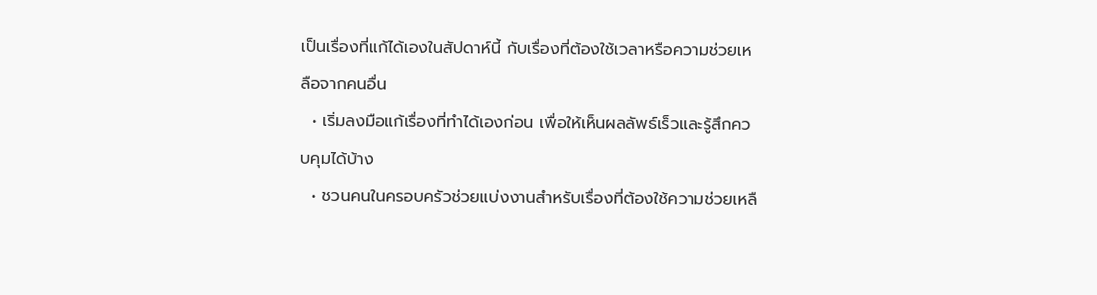เป็นเรื่องที่แก้ได้เองในสัปดาห์นี้ กับเรื่องที่ต้องใช้เวลาหรือความช่วยเหลือจากคนอื่น
  • เริ่มลงมือแก้เรื่องที่ทำได้เองก่อน เพื่อให้เห็นผลลัพธ์เร็วและรู้สึกควบคุมได้บ้าง
  • ชวนคนในครอบครัวช่วยแบ่งงานสำหรับเรื่องที่ต้องใช้ความช่วยเหลื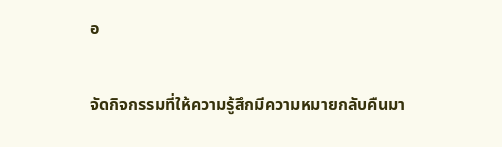อ

จัดกิจกรรมที่ให้ความรู้สึกมีความหมายกลับคืนมา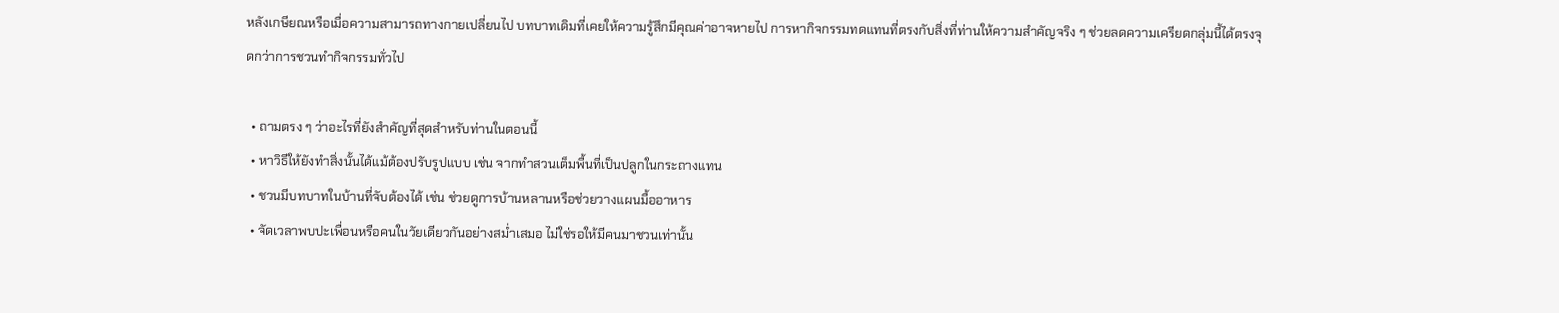หลังเกษียณหรือเมื่อความสามารถทางกายเปลี่ยนไป บทบาทเดิมที่เคยให้ความรู้สึกมีคุณค่าอาจหายไป การหากิจกรรมทดแทนที่ตรงกับสิ่งที่ท่านให้ความสำคัญจริง ๆ ช่วยลดความเครียดกลุ่มนี้ได้ตรงจุดกว่าการชวนทำกิจกรรมทั่วไป

  • ถามตรง ๆ ว่าอะไรที่ยังสำคัญที่สุดสำหรับท่านในตอนนี้
  • หาวิธีให้ยังทำสิ่งนั้นได้แม้ต้องปรับรูปแบบ เช่น จากทำสวนเต็มพื้นที่เป็นปลูกในกระถางแทน
  • ชวนมีบทบาทในบ้านที่จับต้องได้ เช่น ช่วยดูการบ้านหลานหรือช่วยวางแผนมื้ออาหาร
  • จัดเวลาพบปะเพื่อนหรือคนในวัยเดียวกันอย่างสม่ำเสมอ ไม่ใช่รอให้มีคนมาชวนเท่านั้น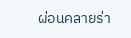ผ่อนคลายร่า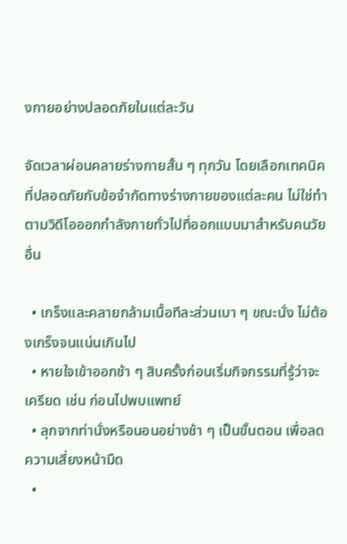งกายอย่างปลอดภัยในแต่ละวัน

จัดเวลาผ่อนคลายร่างกายสั้น ๆ ทุกวัน โดยเลือกเทคนิคที่ปลอดภัยกับข้อจำกัดทางร่างกายของแต่ละคน ไม่ใช่ทำตามวิดีโอออกกำลังกายทั่วไปที่ออกแบบมาสำหรับคนวัยอื่น

  • เกร็งและคลายกล้ามเนื้อทีละส่วนเบา ๆ ขณะนั่ง ไม่ต้องเกร็งจนแน่นเกินไป
  • หายใจเข้าออกช้า ๆ สิบครั้งก่อนเริ่มกิจกรรมที่รู้ว่าจะเครียด เช่น ก่อนไปพบแพทย์
  • ลุกจากท่านั่งหรือนอนอย่างช้า ๆ เป็นขั้นตอน เพื่อลดความเสี่ยงหน้ามืด
  •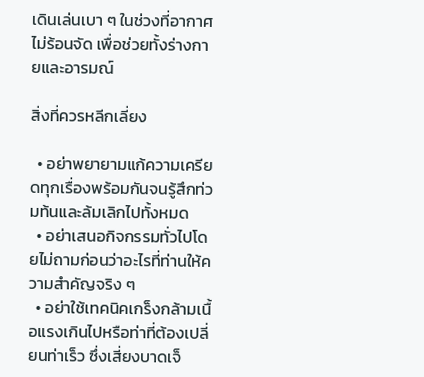เดินเล่นเบา ๆ ในช่วงที่อากาศไม่ร้อนจัด เพื่อช่วยทั้งร่างกายและอารมณ์

สิ่งที่ควรหลีกเลี่ยง

  • อย่าพยายามแก้ความเครียดทุกเรื่องพร้อมกันจนรู้สึกท่วมท้นและล้มเลิกไปทั้งหมด
  • อย่าเสนอกิจกรรมทั่วไปโดยไม่ถามก่อนว่าอะไรที่ท่านให้ความสำคัญจริง ๆ
  • อย่าใช้เทคนิคเกร็งกล้ามเนื้อแรงเกินไปหรือท่าที่ต้องเปลี่ยนท่าเร็ว ซึ่งเสี่ยงบาดเจ็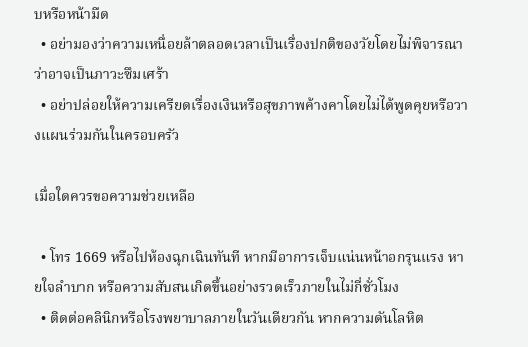บหรือหน้ามืด
  • อย่ามองว่าความเหนื่อยล้าตลอดเวลาเป็นเรื่องปกติของวัยโดยไม่พิจารณาว่าอาจเป็นภาวะซึมเศร้า
  • อย่าปล่อยให้ความเครียดเรื่องเงินหรือสุขภาพค้างคาโดยไม่ได้พูดคุยหรือวางแผนร่วมกันในครอบครัว

เมื่อใดควรขอความช่วยเหลือ

  • โทร 1669 หรือไปห้องฉุกเฉินทันที หากมีอาการเจ็บแน่นหน้าอกรุนแรง หายใจลำบาก หรือความสับสนเกิดขึ้นอย่างรวดเร็วภายในไม่กี่ชั่วโมง
  • ติดต่อคลินิกหรือโรงพยาบาลภายในวันเดียวกัน หากความดันโลหิต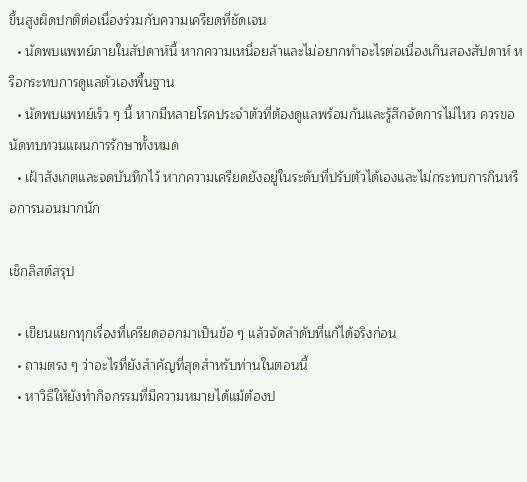ขึ้นสูงผิดปกติต่อเนื่องร่วมกับความเครียดที่ชัดเจน
  • นัดพบแพทย์ภายในสัปดาห์นี้ หากความเหนื่อยล้าและไม่อยากทำอะไรต่อเนื่องเกินสองสัปดาห์ หรือกระทบการดูแลตัวเองพื้นฐาน
  • นัดพบแพทย์เร็ว ๆ นี้ หากมีหลายโรคประจำตัวที่ต้องดูแลพร้อมกันและรู้สึกจัดการไม่ไหว ควรขอนัดทบทวนแผนการรักษาทั้งหมด
  • เฝ้าสังเกตและจดบันทึกไว้ หากความเครียดยังอยู่ในระดับที่ปรับตัวได้เองและไม่กระทบการกินหรือการนอนมากนัก

เช็กลิสต์สรุป

  • เขียนแยกทุกเรื่องที่เครียดออกมาเป็นข้อ ๆ แล้วจัดลำดับที่แก้ได้จริงก่อน
  • ถามตรง ๆ ว่าอะไรที่ยังสำคัญที่สุดสำหรับท่านในตอนนี้
  • หาวิธีให้ยังทำกิจกรรมที่มีความหมายได้แม้ต้องป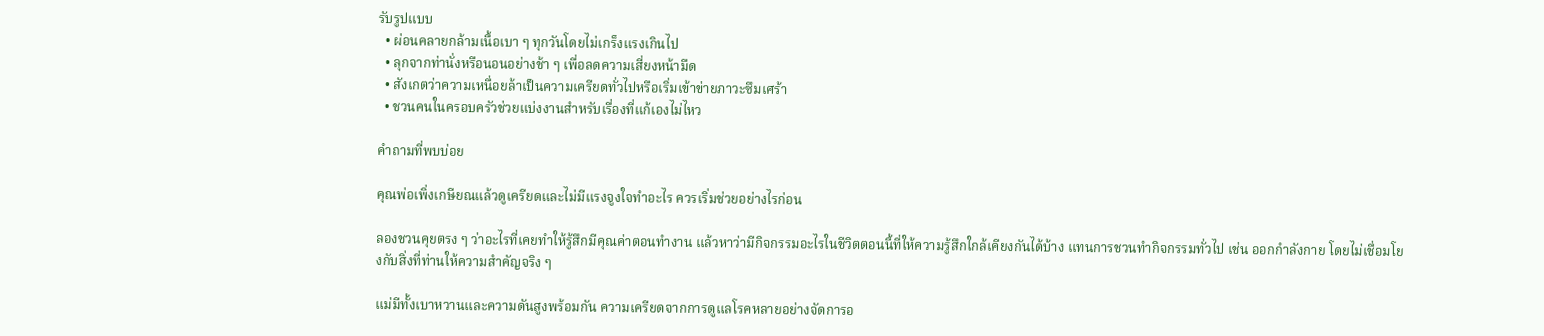รับรูปแบบ
  • ผ่อนคลายกล้ามเนื้อเบา ๆ ทุกวันโดยไม่เกร็งแรงเกินไป
  • ลุกจากท่านั่งหรือนอนอย่างช้า ๆ เพื่อลดความเสี่ยงหน้ามืด
  • สังเกตว่าความเหนื่อยล้าเป็นความเครียดทั่วไปหรือเริ่มเข้าข่ายภาวะซึมเศร้า
  • ชวนคนในครอบครัวช่วยแบ่งงานสำหรับเรื่องที่แก้เองไม่ไหว

คำถามที่พบบ่อย

คุณพ่อเพิ่งเกษียณแล้วดูเครียดและไม่มีแรงจูงใจทำอะไร ควรเริ่มช่วยอย่างไรก่อน

ลองชวนคุยตรง ๆ ว่าอะไรที่เคยทำให้รู้สึกมีคุณค่าตอนทำงาน แล้วหาว่ามีกิจกรรมอะไรในชีวิตตอนนี้ที่ให้ความรู้สึกใกล้เคียงกันได้บ้าง แทนการชวนทำกิจกรรมทั่วไป เช่น ออกกำลังกาย โดยไม่เชื่อมโยงกับสิ่งที่ท่านให้ความสำคัญจริง ๆ

แม่มีทั้งเบาหวานและความดันสูงพร้อมกัน ความเครียดจากการดูแลโรคหลายอย่างจัดการอ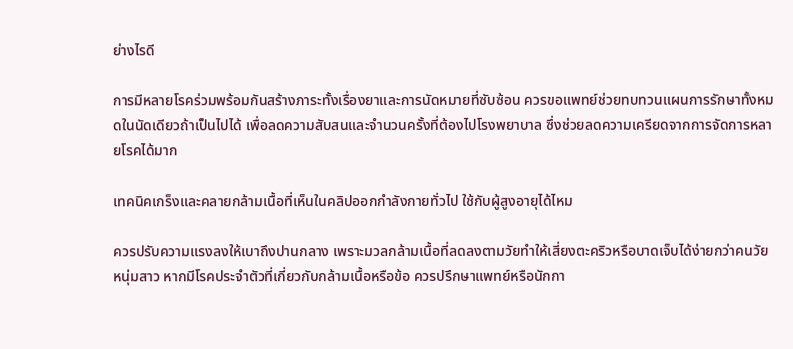ย่างไรดี

การมีหลายโรคร่วมพร้อมกันสร้างภาระทั้งเรื่องยาและการนัดหมายที่ซับซ้อน ควรขอแพทย์ช่วยทบทวนแผนการรักษาทั้งหมดในนัดเดียวถ้าเป็นไปได้ เพื่อลดความสับสนและจำนวนครั้งที่ต้องไปโรงพยาบาล ซึ่งช่วยลดความเครียดจากการจัดการหลายโรคได้มาก

เทคนิคเกร็งและคลายกล้ามเนื้อที่เห็นในคลิปออกกำลังกายทั่วไป ใช้กับผู้สูงอายุได้ไหม

ควรปรับความแรงลงให้เบาถึงปานกลาง เพราะมวลกล้ามเนื้อที่ลดลงตามวัยทำให้เสี่ยงตะคริวหรือบาดเจ็บได้ง่ายกว่าคนวัยหนุ่มสาว หากมีโรคประจำตัวที่เกี่ยวกับกล้ามเนื้อหรือข้อ ควรปรึกษาแพทย์หรือนักกา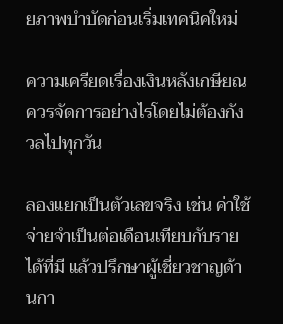ยภาพบำบัดก่อนเริ่มเทคนิคใหม่

ความเครียดเรื่องเงินหลังเกษียณควรจัดการอย่างไรโดยไม่ต้องกังวลไปทุกวัน

ลองแยกเป็นตัวเลขจริง เช่น ค่าใช้จ่ายจำเป็นต่อเดือนเทียบกับรายได้ที่มี แล้วปรึกษาผู้เชี่ยวชาญด้านกา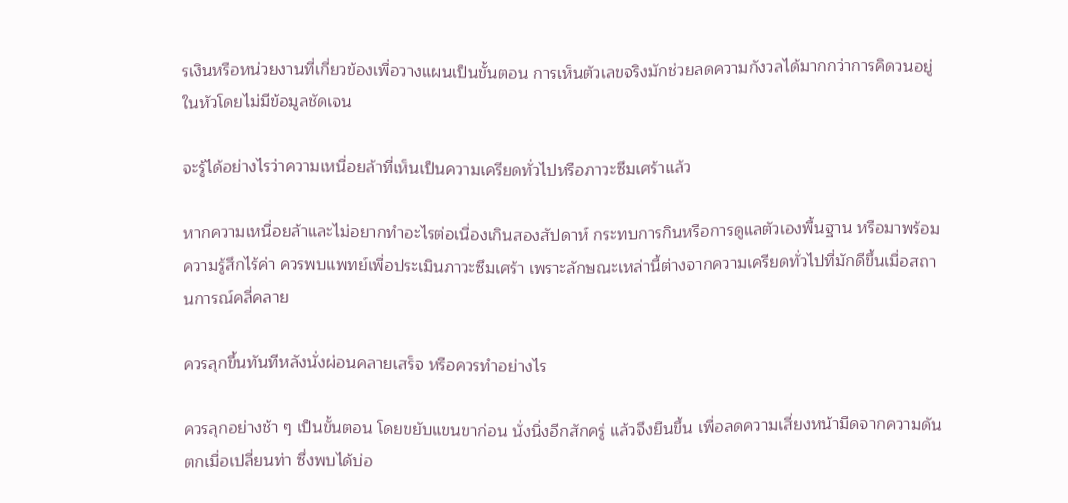รเงินหรือหน่วยงานที่เกี่ยวข้องเพื่อวางแผนเป็นขั้นตอน การเห็นตัวเลขจริงมักช่วยลดความกังวลได้มากกว่าการคิดวนอยู่ในหัวโดยไม่มีข้อมูลชัดเจน

จะรู้ได้อย่างไรว่าความเหนื่อยล้าที่เห็นเป็นความเครียดทั่วไปหรือภาวะซึมเศร้าแล้ว

หากความเหนื่อยล้าและไม่อยากทำอะไรต่อเนื่องเกินสองสัปดาห์ กระทบการกินหรือการดูแลตัวเองพื้นฐาน หรือมาพร้อมความรู้สึกไร้ค่า ควรพบแพทย์เพื่อประเมินภาวะซึมเศร้า เพราะลักษณะเหล่านี้ต่างจากความเครียดทั่วไปที่มักดีขึ้นเมื่อสถานการณ์คลี่คลาย

ควรลุกขึ้นทันทีหลังนั่งผ่อนคลายเสร็จ หรือควรทำอย่างไร

ควรลุกอย่างช้า ๆ เป็นขั้นตอน โดยขยับแขนขาก่อน นั่งนิ่งอีกสักครู่ แล้วจึงยืนขึ้น เพื่อลดความเสี่ยงหน้ามืดจากความดันตกเมื่อเปลี่ยนท่า ซึ่งพบได้บ่อ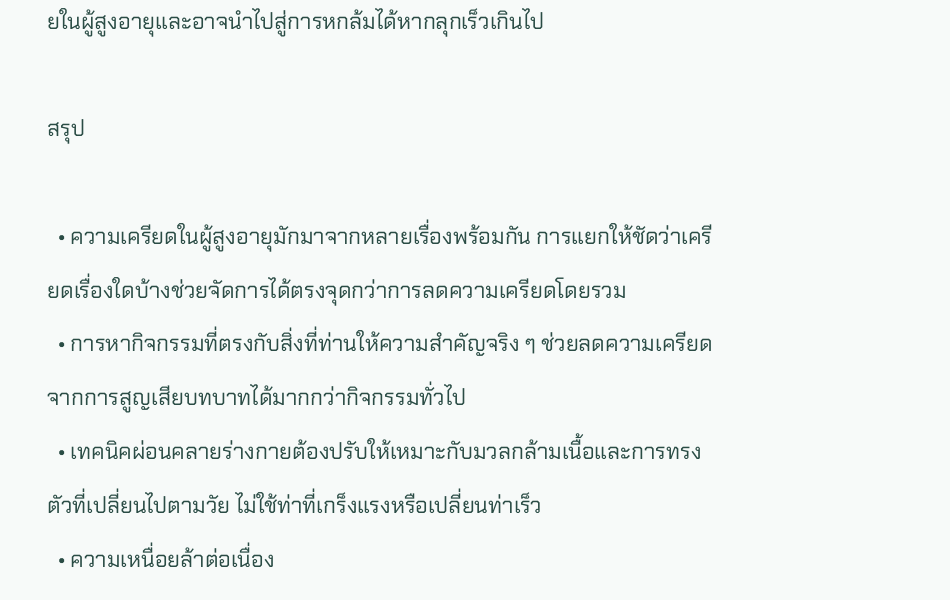ยในผู้สูงอายุและอาจนำไปสู่การหกล้มได้หากลุกเร็วเกินไป

สรุป

  • ความเครียดในผู้สูงอายุมักมาจากหลายเรื่องพร้อมกัน การแยกให้ชัดว่าเครียดเรื่องใดบ้างช่วยจัดการได้ตรงจุดกว่าการลดความเครียดโดยรวม
  • การหากิจกรรมที่ตรงกับสิ่งที่ท่านให้ความสำคัญจริง ๆ ช่วยลดความเครียดจากการสูญเสียบทบาทได้มากกว่ากิจกรรมทั่วไป
  • เทคนิคผ่อนคลายร่างกายต้องปรับให้เหมาะกับมวลกล้ามเนื้อและการทรงตัวที่เปลี่ยนไปตามวัย ไม่ใช้ท่าที่เกร็งแรงหรือเปลี่ยนท่าเร็ว
  • ความเหนื่อยล้าต่อเนื่อง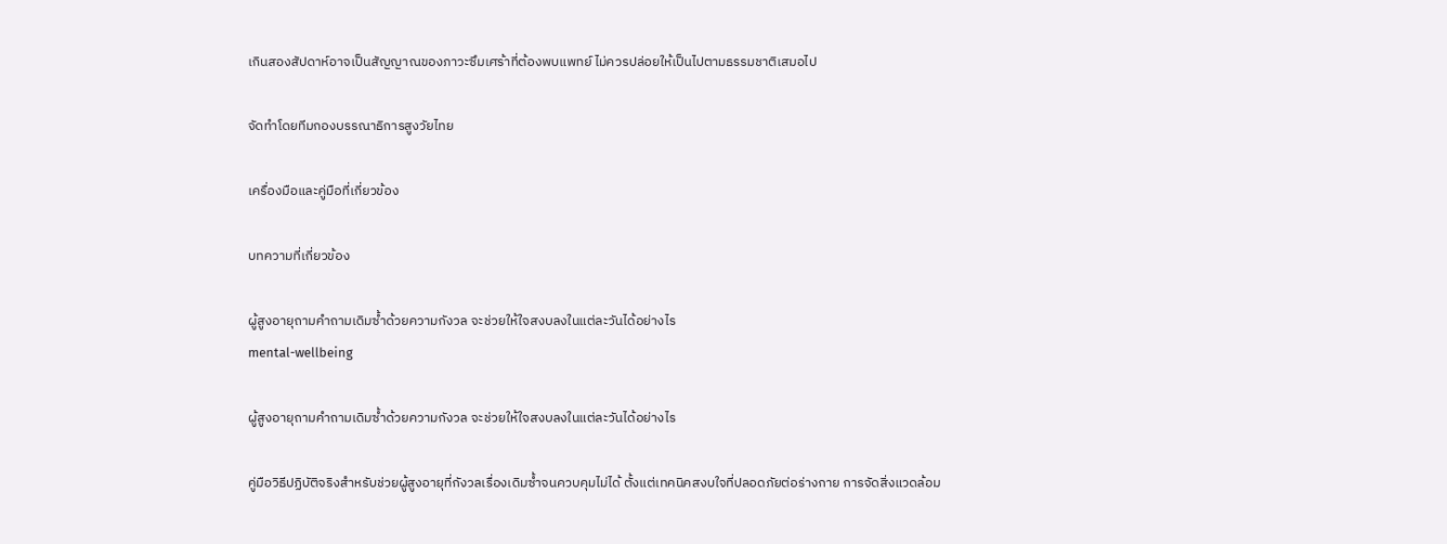เกินสองสัปดาห์อาจเป็นสัญญาณของภาวะซึมเศร้าที่ต้องพบแพทย์ ไม่ควรปล่อยให้เป็นไปตามธรรมชาติเสมอไป

จัดทำโดยทีมกองบรรณาธิการสูงวัยไทย

เครื่องมือและคู่มือที่เกี่ยวข้อง

บทความที่เกี่ยวข้อง

ผู้สูงอายุถามคำถามเดิมซ้ำด้วยความกังวล จะช่วยให้ใจสงบลงในแต่ละวันได้อย่างไร
mental-wellbeing

ผู้สูงอายุถามคำถามเดิมซ้ำด้วยความกังวล จะช่วยให้ใจสงบลงในแต่ละวันได้อย่างไร

คู่มือวิธีปฏิบัติจริงสำหรับช่วยผู้สูงอายุที่กังวลเรื่องเดิมซ้ำจนควบคุมไม่ได้ ตั้งแต่เทคนิคสงบใจที่ปลอดภัยต่อร่างกาย การจัดสิ่งแวดล้อม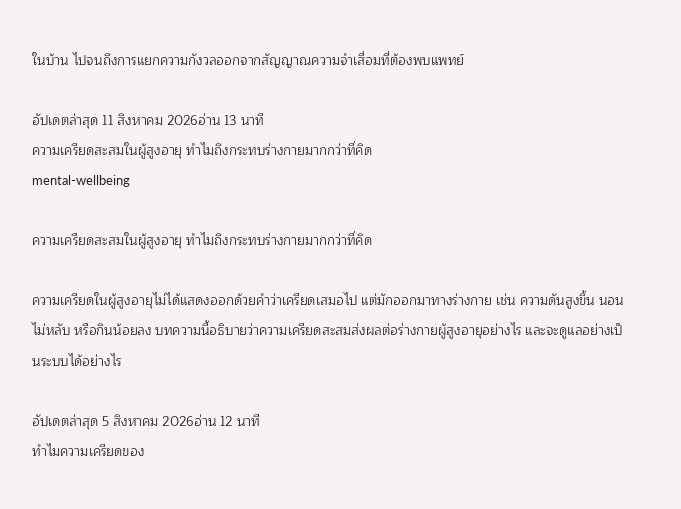ในบ้าน ไปจนถึงการแยกความกังวลออกจากสัญญาณความจำเสื่อมที่ต้องพบแพทย์

อัปเดตล่าสุด 11 สิงหาคม 2026อ่าน 13 นาที
ความเครียดสะสมในผู้สูงอายุ ทำไมถึงกระทบร่างกายมากกว่าที่คิด
mental-wellbeing

ความเครียดสะสมในผู้สูงอายุ ทำไมถึงกระทบร่างกายมากกว่าที่คิด

ความเครียดในผู้สูงอายุไม่ได้แสดงออกด้วยคำว่าเครียดเสมอไป แต่มักออกมาทางร่างกาย เช่น ความดันสูงขึ้น นอนไม่หลับ หรือกินน้อยลง บทความนี้อธิบายว่าความเครียดสะสมส่งผลต่อร่างกายผู้สูงอายุอย่างไร และจะดูแลอย่างเป็นระบบได้อย่างไร

อัปเดตล่าสุด 5 สิงหาคม 2026อ่าน 12 นาที
ทำไมความเครียดของ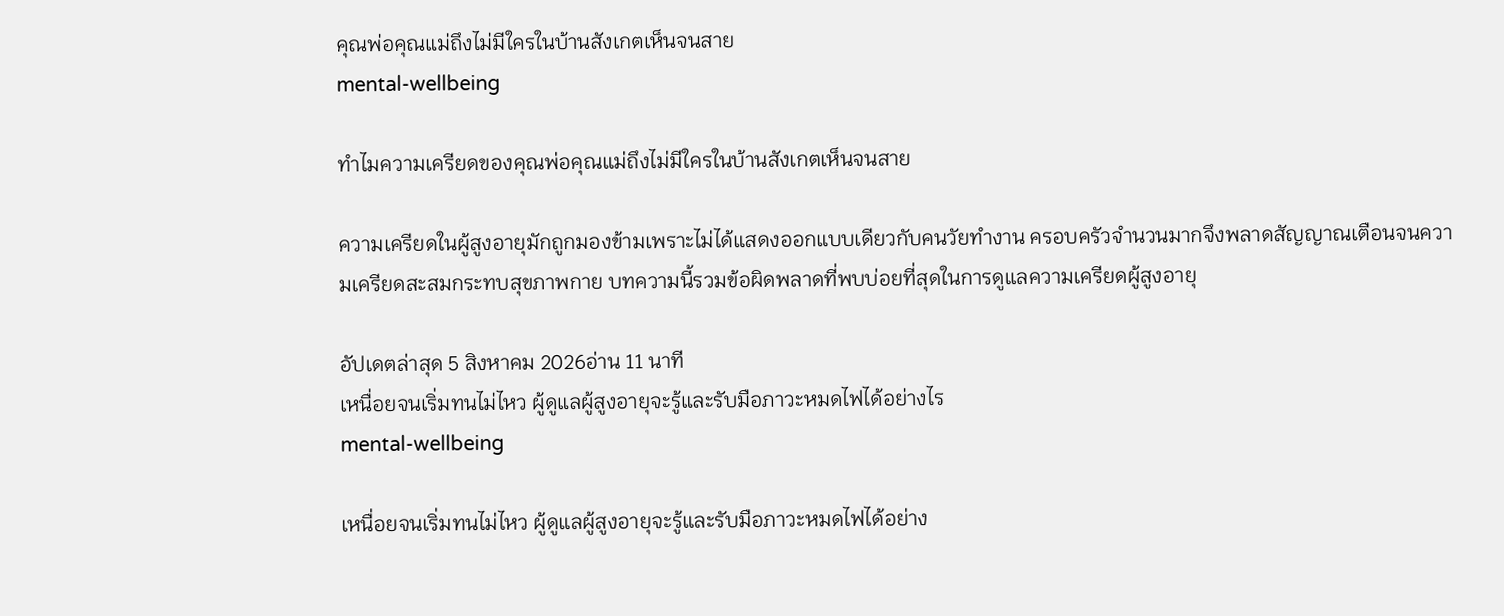คุณพ่อคุณแม่ถึงไม่มีใครในบ้านสังเกตเห็นจนสาย
mental-wellbeing

ทำไมความเครียดของคุณพ่อคุณแม่ถึงไม่มีใครในบ้านสังเกตเห็นจนสาย

ความเครียดในผู้สูงอายุมักถูกมองข้ามเพราะไม่ได้แสดงออกแบบเดียวกับคนวัยทำงาน ครอบครัวจำนวนมากจึงพลาดสัญญาณเตือนจนความเครียดสะสมกระทบสุขภาพกาย บทความนี้รวมข้อผิดพลาดที่พบบ่อยที่สุดในการดูแลความเครียดผู้สูงอายุ

อัปเดตล่าสุด 5 สิงหาคม 2026อ่าน 11 นาที
เหนื่อยจนเริ่มทนไม่ไหว ผู้ดูแลผู้สูงอายุจะรู้และรับมือภาวะหมดไฟได้อย่างไร
mental-wellbeing

เหนื่อยจนเริ่มทนไม่ไหว ผู้ดูแลผู้สูงอายุจะรู้และรับมือภาวะหมดไฟได้อย่าง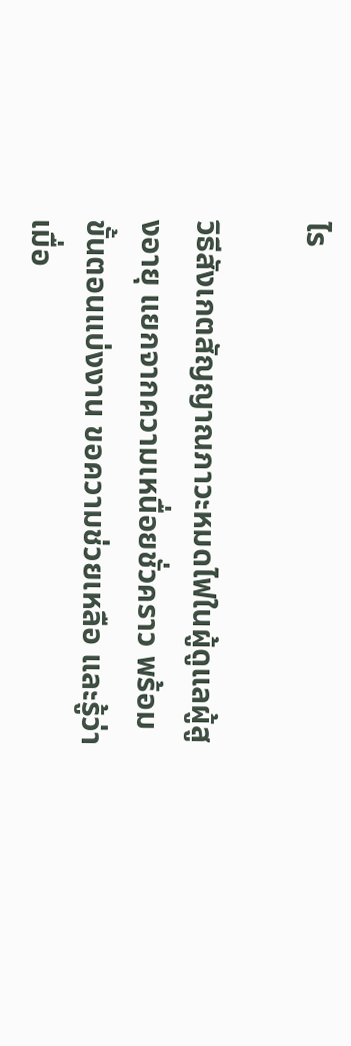ไร

วิธีสังเกตสัญญาณภาวะหมดไฟในผู้ดูแลผู้สูงอายุ แยกจากความเหนื่อยชั่วคราว พร้อมขั้นตอนแบ่งงาน ขอความช่วยเหลือ และรู้ว่าเมื่อ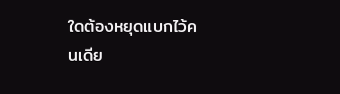ใดต้องหยุดแบกไว้คนเดีย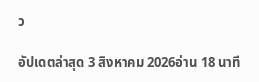ว

อัปเดตล่าสุด 3 สิงหาคม 2026อ่าน 18 นาที